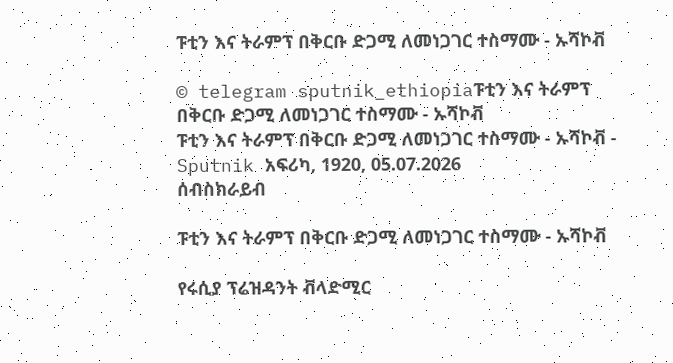ፑቲን እና ትራምፕ በቅርቡ ድጋሚ ለመነጋገር ተስማሙ - ኡሻኮቭ

© telegram sputnik_ethiopiaፑቲን እና ትራምፕ በቅርቡ ድጋሚ ለመነጋገር ተስማሙ - ኡሻኮቭ
ፑቲን እና ትራምፕ በቅርቡ ድጋሚ ለመነጋገር ተስማሙ - ኡሻኮቭ - Sputnik አፍሪካ, 1920, 05.07.2026
ሰብስክራይብ

ፑቲን እና ትራምፕ በቅርቡ ድጋሚ ለመነጋገር ተስማሙ - ኡሻኮቭ

የሩሲያ ፕሬዝዳንት ቭላድሚር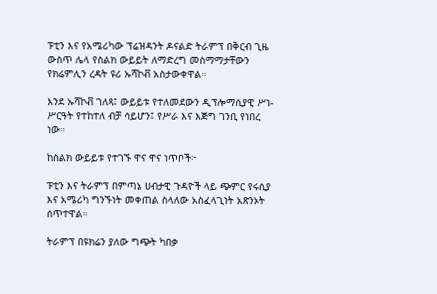ፑቲን እና የአሜሪካው ፕሬዝዳንት ዶናልድ ትራምፕ በቅርብ ጊዜ ውስጥ ሌላ የስልክ ውይይት ለማድረግ መስማማታቸውን የክሬምሊን ረዳት ዩሪ ኡሻኮቭ አስታውቀዋል።

እንደ ኡሻኮቭ ገለጻ፤ ውይይቱ የተለመደውን ዲፕሎማሲያዊ ሥነ-ሥርዓት የተከተለ ብቻ ሳይሆን፤ የሥራ እና እጅግ ገንቢ የነበረ ነው።

ከስልክ ውይይቱ የተገኙ ዋና ዋና ነጥቦች፦

ፑቲን እና ትራምፕ በምጣኔ ሀብታዊ ጉዳዮች ላይ ጭምር የሩሲያ እና አሜሪካ ግንኙነት መቀጠል ስላለው አስፈላጊነት አጽንኦት ሰጥተዋል።

ትራምፕ በዩክሬን ያለው ግጭት ካበቃ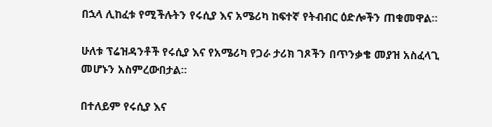በኋላ ሊከፈቱ የሚችሉትን የሩሲያ እና አሜሪካ ከፍተኛ የትብብር ዕድሎችን ጠቁመዋል።

ሁለቱ ፕሬዝዳንቶች የሩሲያ እና የአሜሪካ የጋራ ታሪክ ገጾችን በጥንቃቄ መያዝ አስፈላጊ መሆኑን አስምረውበታል።

በተለይም የሩሲያ እና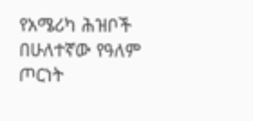የአሜሪካ ሕዝቦች በሁለተኛው የዓለም ጦርነት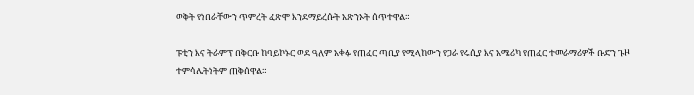ወቅት የነበራቸውን ጥምረት ፈጽሞ እንደማይረሱት አጽንኦት ሰጥተዋል።

ፑቲን እና ትራምፕ በቅርቡ ከባይኮኑር ወደ ዓለም አቀፉ የጠፈር ጣቢያ የሚላከውን የጋራ የሩሲያ እና አሜሪካ የጠፈር ተመራማሪዎች ቡድን ጉዞ ተምሳሌትነትም ጠቅሰዋል።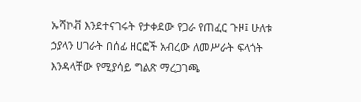ኡሻኮቭ እንደተናገሩት የታቀደው የጋራ የጠፈር ጉዞ፤ ሁለቱ ኃያላን ሀገራት በሰፊ ዘርፎች አብረው ለመሥራት ፍላጎት እንዳላቸው የሚያሳይ ግልጽ ማረጋገጫ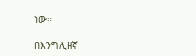ነው።

በእንግሊዘኛ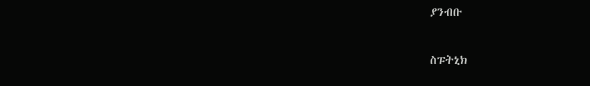ያንብቡ

ስፑትኒክ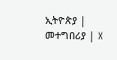ኢትዮጵያ | መተግበሪያ | X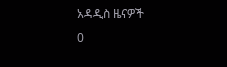አዳዲስ ዜናዎች
0